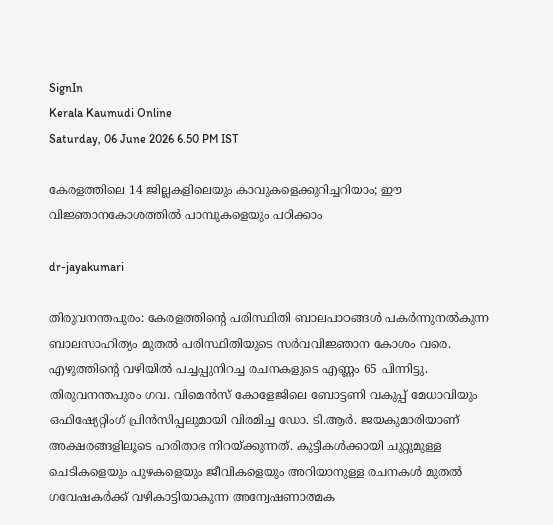SignIn
Kerala Kaumudi Online
Saturday, 06 June 2026 6.50 PM IST

കേരളത്തിലെ 14 ജില്ലകളിലെയും കാവുകളെക്കുറിച്ചറിയാം; ഈ വിജ്ഞാനകോശത്തിൽ പാമ്പുകളെയും പഠിക്കാം

dr-jayakumari

തിരുവനന്തപുരം: കേരളത്തിന്റെ പരിസ്ഥിതി ബാലപാഠങ്ങൾ പകർന്നുനൽകുന്ന ബാലസാഹിത്യം മുതൽ പരിസ്ഥിതിയുടെ സർവവിജ്ഞാന കോശം വരെ. എഴുത്തിന്റെ വഴിയിൽ പച്ചപ്പുനിറച്ച രചനകളുടെ എണ്ണം 65 പിന്നിട്ടു. തിരുവനന്തപുരം ഗവ. വിമെൻസ് കോളേജിലെ ബോട്ടണി വകുപ്പ് മേധാവിയും ഒഫിഷ്യേറ്റിംഗ് പ്രിൻസിപ്പലുമായി വിരമിച്ച ഡോ. ടി.ആർ. ജയകുമാരിയാണ് അക്ഷരങ്ങളിലൂടെ ഹരിതാഭ നിറയ്ക്കുന്നത്. കുട്ടികൾക്കായി ചുറ്റുമുള്ള ചെടികളെയും പുഴകളെയും ജീവികളെയും അറിയാനുള്ള രചനകൾ മുതൽ ഗവേഷകർക്ക് വഴികാട്ടിയാകുന്ന അന്വേഷണാത്മക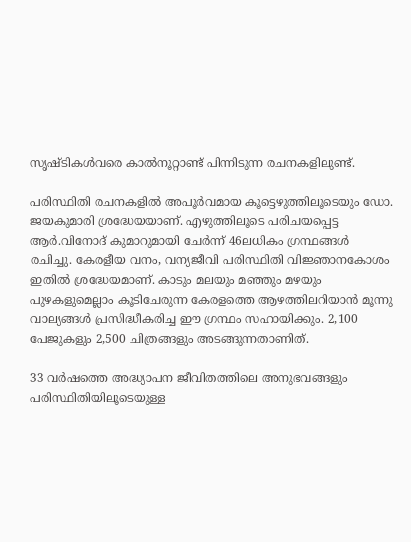സൃഷ്ടികൾവരെ കാൽനൂറ്റാണ്ട് പിന്നിടുന്ന രചനകളിലുണ്ട്.

പരിസ്ഥിതി രചനകളിൽ അപൂർവമായ കൂട്ടെഴുത്തിലൂടെയും ഡോ. ജയകുമാരി ശ്രദ്ധേയയാണ്. എഴുത്തിലൂടെ പരിചയപ്പെട്ട ആർ.വിനോദ് കുമാറുമായി ചേർന്ന് 46ലധികം ഗ്രന്ഥങ്ങൾ രചിച്ചു. കേരളീയ വനം, വന്യജീവി പരിസ്ഥിതി വിജ്ഞാനകോശം ഇതിൽ ശ്രദ്ധേയമാണ്. കാടും മലയും മഞ്ഞും മഴയും പുഴകളുമെല്ലാം കൂടിചേരുന്ന കേരളത്തെ ആഴത്തിലറിയാൻ മൂന്നു വാല്യങ്ങൾ പ്രസിദ്ധീകരിച്ച ഈ ഗ്രന്ഥം സഹായിക്കും. 2,100 പേജുകളും 2,500 ചിത്രങ്ങളും അടങ്ങുന്നതാണിത്.

33 വർഷത്തെ അദ്ധ്യാപന ജീവിതത്തിലെ അനുഭവങ്ങളും പരിസ്ഥിതിയിലൂടെയുള്ള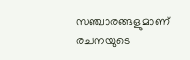സഞ്ചാരങ്ങളുമാണ് രചനയുടെ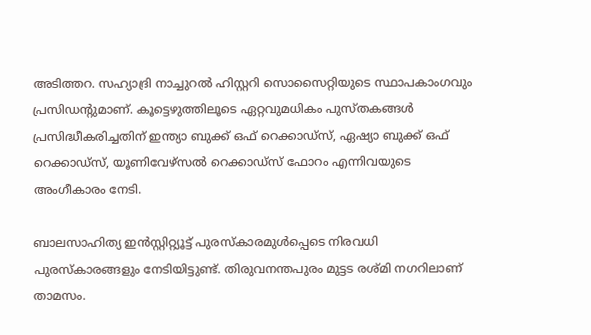അടിത്തറ. സഹ്യാദ്രി നാച്ചുറൽ ഹിസ്റ്ററി സൊസൈറ്റിയുടെ സ്ഥാപകാംഗവും പ്രസിഡന്റുമാണ്. കൂട്ടെഴുത്തിലൂടെ ഏറ്റവുമധികം പുസ്തകങ്ങൾ പ്രസിദ്ധീകരിച്ചതിന് ഇന്ത്യാ ബുക്ക് ഒഫ് റെക്കാഡ്സ്, ഏഷ്യാ ബുക്ക് ഒഫ് റെക്കാഡ്‌സ്, യൂണിവേഴ്സൽ റെക്കാഡ്സ് ഫോറം എന്നിവയുടെ അംഗീകാരം നേടി.

ബാലസാഹിത്യ ഇൻസ്റ്റിറ്റ്യൂട്ട് പുരസ്‌കാരമുൾപ്പെടെ നിരവധി പുരസ്കാരങ്ങളും നേടിയിട്ടുണ്ട്. തിരുവനന്തപുരം മുട്ടട രശ്മി നഗറിലാണ് താമസം.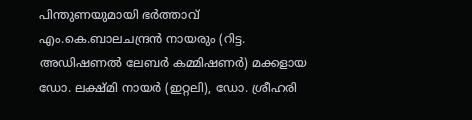പിന്തുണയുമായി ഭർത്താവ് എം.കെ.ബാലചന്ദ്രൻ നായരും (റിട്ട. അഡിഷണൽ ലേബർ കമ്മിഷണർ) മക്കളായ ഡോ. ലക്ഷ്മി നായർ (ഇറ്റലി), ഡോ. ശ്രീഹരി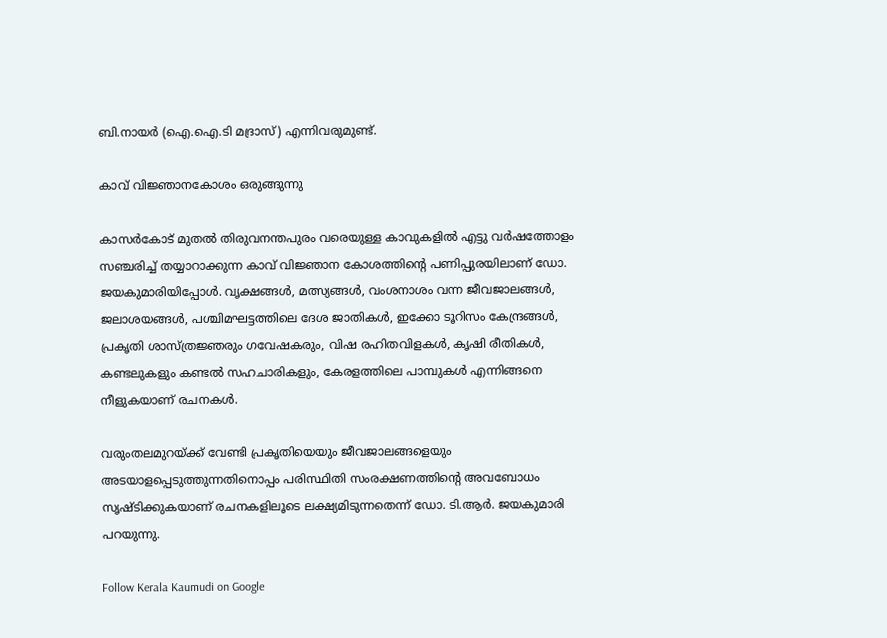ബി.നായർ (ഐ.ഐ.ടി മദ്രാസ്) എന്നിവരുമുണ്ട്.

കാവ് വിജ്ഞാനകോശം ഒരുങ്ങുന്നു

കാസർകോട് മുതൽ തിരുവനന്തപുരം വരെയുള്ള കാവുകളിൽ എട്ടു വർഷത്തോളം സഞ്ചരിച്ച് തയ്യാറാക്കുന്ന കാവ് വിജ്ഞാന കോശത്തിന്റെ പണിപ്പുരയിലാണ് ഡോ. ജയകുമാരിയിപ്പോൾ. വൃക്ഷങ്ങൾ, മത്സ്യങ്ങൾ, വംശനാശം വന്ന ജീവജാലങ്ങൾ, ജലാശയങ്ങൾ, പശ്ചിമഘട്ടത്തിലെ ദേശ ജാതികൾ, ഇക്കോ ടൂറിസം കേന്ദ്രങ്ങൾ, പ്രകൃതി ശാസ്ത്രജ്ഞരും ഗവേഷകരും, വിഷ രഹിതവിളകൾ, കൃഷി രീതികൾ, കണ്ടലുകളും കണ്ടൽ സഹചാരികളും, കേരളത്തിലെ പാമ്പുകൾ എന്നിങ്ങനെ നീളുകയാണ് രചനകൾ.

വരുംതലമുറയ്ക്ക് വേണ്ടി പ്രകൃതിയെയും ജീവജാലങ്ങളെയും അടയാളപ്പെടുത്തുന്നതിനൊപ്പം പരിസ്ഥിതി സംരക്ഷണത്തിന്റെ അവബോധം സൃഷ്ടിക്കുകയാണ് രചനകളിലൂടെ ലക്ഷ്യമിടുന്നതെന്ന് ഡോ. ടി.ആർ. ജയകുമാരി പറയുന്നു.

Follow Kerala Kaumudi on Google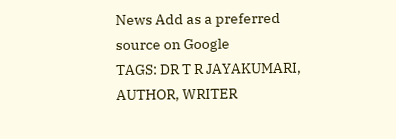News Add as a preferred source on Google
TAGS: DR T R JAYAKUMARI, AUTHOR, WRITER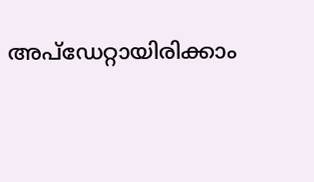അപ്ഡേറ്റായിരിക്കാം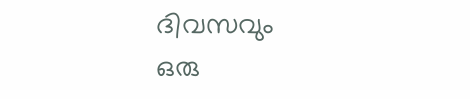ദിവസവും
ഒരു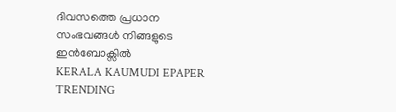ദിവസത്തെ പ്രധാന സംഭവങ്ങൾ നിങ്ങളുടെ ഇൻബോക്സിൽ
KERALA KAUMUDI EPAPER
TRENDING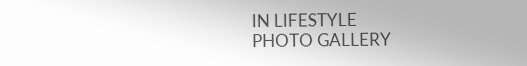IN LIFESTYLE
PHOTO GALLERY